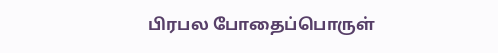பிரபல போதைப்பொருள்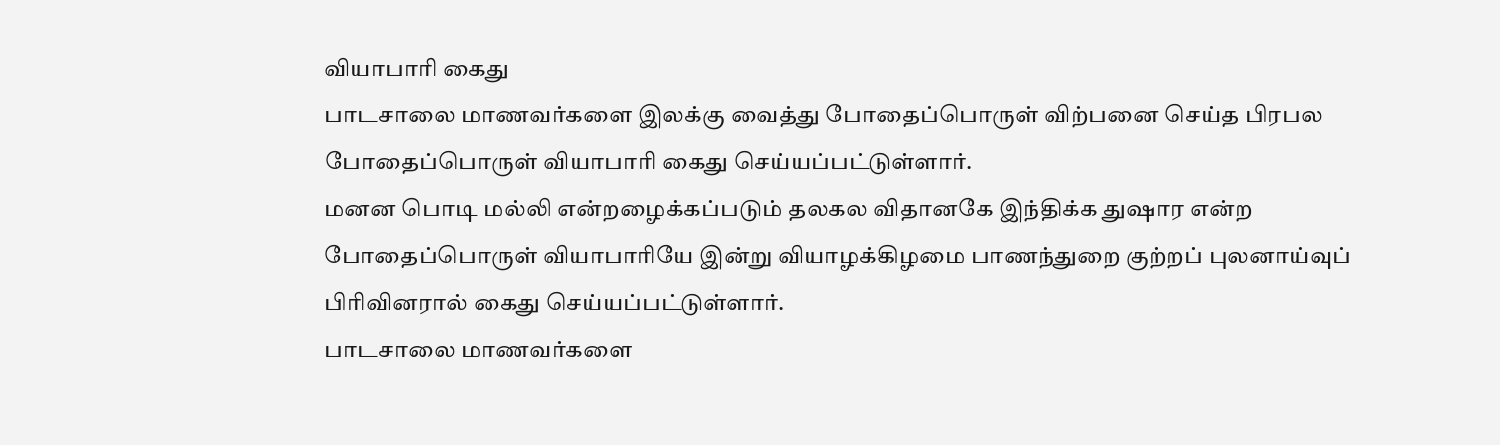வியாபாரி கைது
பாடசாலை மாணவர்களை இலக்கு வைத்து போதைப்பொருள் விற்பனை செய்த பிரபல போதைப்பொருள் வியாபாரி கைது செய்யப்பட்டுள்ளார்.
மனன பொடி மல்லி என்றழைக்கப்படும் தலகல விதானகே இந்திக்க துஷார என்ற போதைப்பொருள் வியாபாரியே இன்று வியாழக்கிழமை பாணந்துறை குற்றப் புலனாய்வுப் பிரிவினரால் கைது செய்யப்பட்டுள்ளார்.
பாடசாலை மாணவர்களை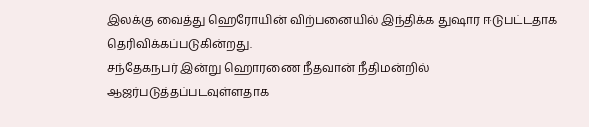இலக்கு வைத்து ஹெரோயின் விற்பனையில் இந்திக்க துஷார ஈடுபட்டதாக தெரிவிக்கப்படுகின்றது.
சந்தேகநபர் இன்று ஹொரணை நீதவான் நீதிமன்றில் ஆஜர்படுத்தப்படவுள்ளதாக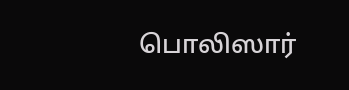பொலிஸார்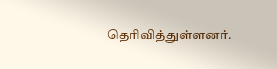தெரிவித்துள்ளனர்.